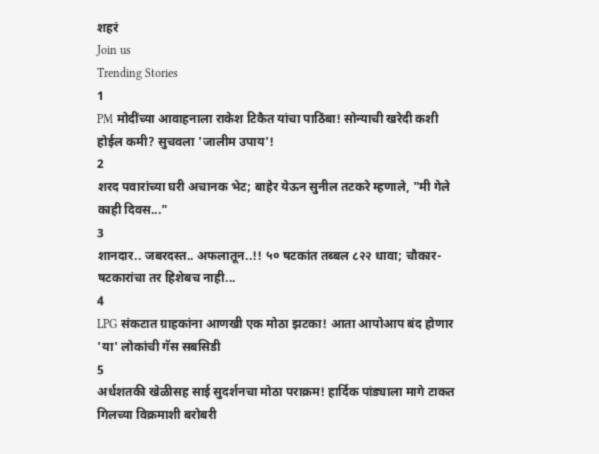शहरं
Join us
Trending Stories
1
PM मोदींच्या आवाहनाला राकेश टिकैत यांचा पाठिंबा! सोन्याची खरेदी कशी होईल कमी? सुचवला 'जालीम उपाय'!
2
शरद पवारांच्या घरी अचानक भेट; बाहेर येऊन सुनील तटकरे म्हणाले, "मी गेले काही दिवस..."
3
शानदार.. जबरदस्त.. अफलातून..!! ५० षटकांत तब्बल ८२२ धावा; चौकार-षटकारांचा तर हिशेबच नाही...
4
LPG संकटात ग्राहकांना आणखी एक मोठा झटका! आता आपोआप बंद होणार 'या' लोकांची गॅस सबसिडी
5
अर्धशतकी खेळीसह साई सुदर्शनचा मोठा पराक्रम! हार्दिक पांड्याला मागे टाकत गिलच्या विक्रमाशी बरोबरी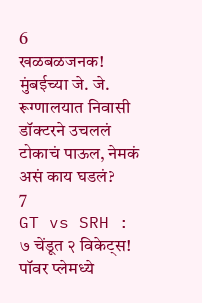6
खळबळजनक! मुंबईच्या जे. जे. रूग्णालयात निवासी डॉक्टरने उचललं टोकाचं पाऊल, नेमकं असं काय घडलं?
7
GT vs SRH : ७ चेंडूत २ विकेट्स! पॉवर प्लेमध्ये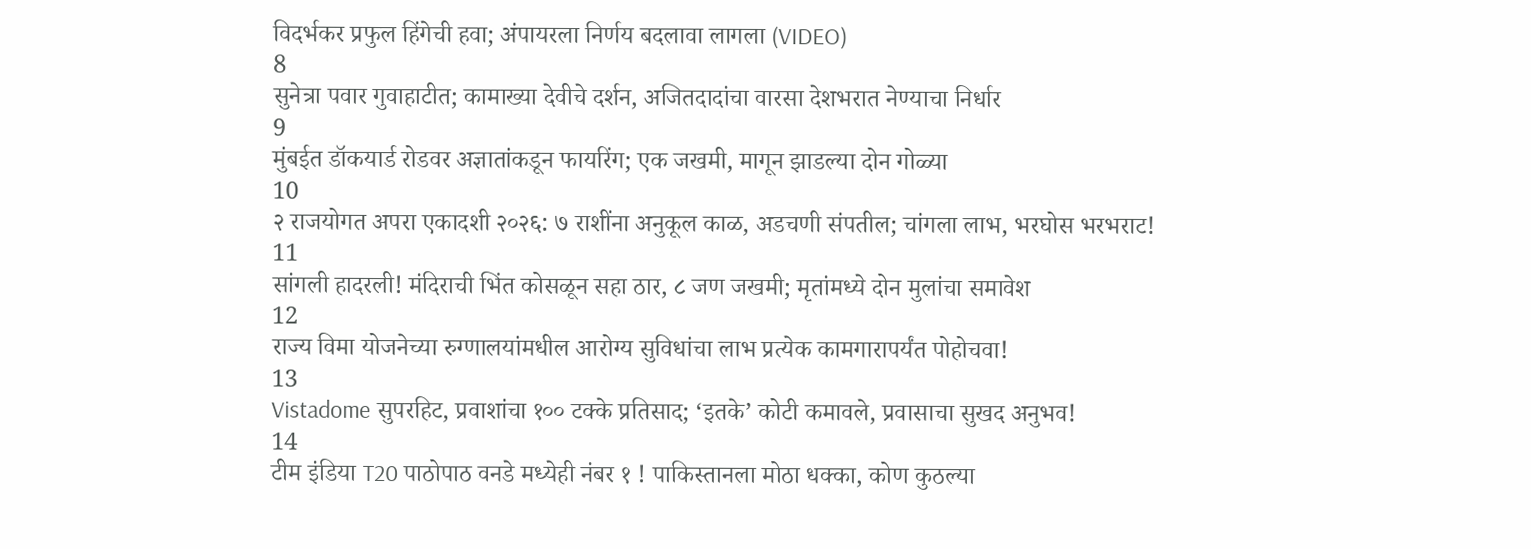विदर्भकर प्रफुल हिंगेची हवा; अंपायरला निर्णय बदलावा लागला (VIDEO)
8
सुनेत्रा पवार गुवाहाटीत; कामाख्या देवीचे दर्शन, अजितदादांचा वारसा देशभरात नेण्याचा निर्धार
9
मुंबईत डॉकयार्ड रोडवर अज्ञातांकडून फायरिंग; एक जखमी, मागून झाडल्या दोन गोळ्या
10
२ राजयोगत अपरा एकादशी २०२६: ७ राशींना अनुकूल काळ, अडचणी संपतील; चांगला लाभ, भरघोस भरभराट!
11
सांगली हादरली! मंदिराची भिंत कोसळून सहा ठार, ८ जण जखमी; मृतांमध्ये दोन मुलांचा समावेश
12
राज्य विमा योजनेच्या रुग्णालयांमधील आरोग्य सुविधांचा लाभ प्रत्येक कामगारापर्यंत पोहोचवा!
13
Vistadome सुपरहिट, प्रवाशांचा १०० टक्के प्रतिसाद; ‘इतके’ कोटी कमावले, प्रवासाचा सुखद अनुभव!
14
टीम इंडिया T20 पाठोपाठ वनडे मध्येही नंबर १ ! पाकिस्तानला मोठा धक्का, कोण कुठल्या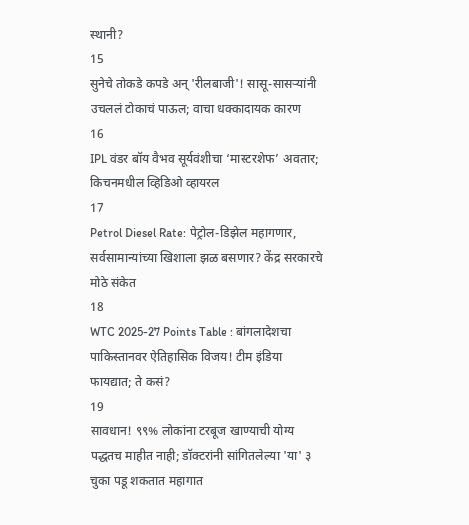स्थानी?
15
सुनेचे तोकडे कपडे अन् 'रीलबाजी'! सासू-सासऱ्यांनी उचललं टोकाचं पाऊल; वाचा धक्कादायक कारण
16
IPL वंडर बॉय वैभव सूर्यवंशीचा ‘मास्टरशेफ’ अवतार; किचनमधील व्हिडिओ व्हायरल
17
Petrol Diesel Rate: पेट्रोल-डिझेल महागणार, सर्वसामान्यांच्या खिशाला झळ बसणार? केंद्र सरकारचे मोठे संकेत
18
WTC 2025-27 Points Table : बांगलादेशचा पाकिस्तानवर ऐतिहासिक विजय! टीम इंडिया फायद्यात; ते कसं?
19
सावधान! ९९% लोकांना टरबूज खाण्याची योग्य पद्धतच माहीत नाही; डॉक्टरांनी सांगितलेल्या 'या' ३ चुका पडू शकतात महागात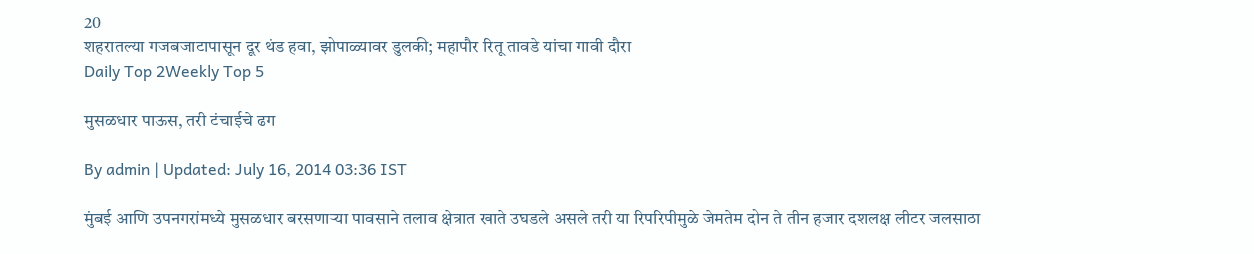20
शहरातल्या गजबजाटापासून दूर थंड हवा, झोपाळ्यावर डुलकी; महापौर रितू तावडे यांचा गावी दौरा
Daily Top 2Weekly Top 5

मुसळधार पाऊस, तरी टंचाईचे ढग

By admin | Updated: July 16, 2014 03:36 IST

मुंबई आणि उपनगरांमध्ये मुसळधार बरसणाऱ्या पावसाने तलाव क्षेत्रात खाते उघडले असले तरी या रिपरिपीमुळे जेमतेम दोन ते तीन हजार दशलक्ष लीटर जलसाठा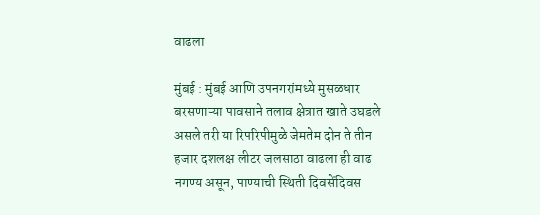वाढला

मुंबई : मुंबई आणि उपनगरांमध्ये मुसळधार बरसणाऱ्या पावसाने तलाव क्षेत्रात खाते उघडले असले तरी या रिपरिपीमुळे जेमतेम दोन ते तीन हजार दशलक्ष लीटर जलसाठा वाढला ही वाढ नगण्य असून, पाण्याची स्थिती दिवसेंदिवस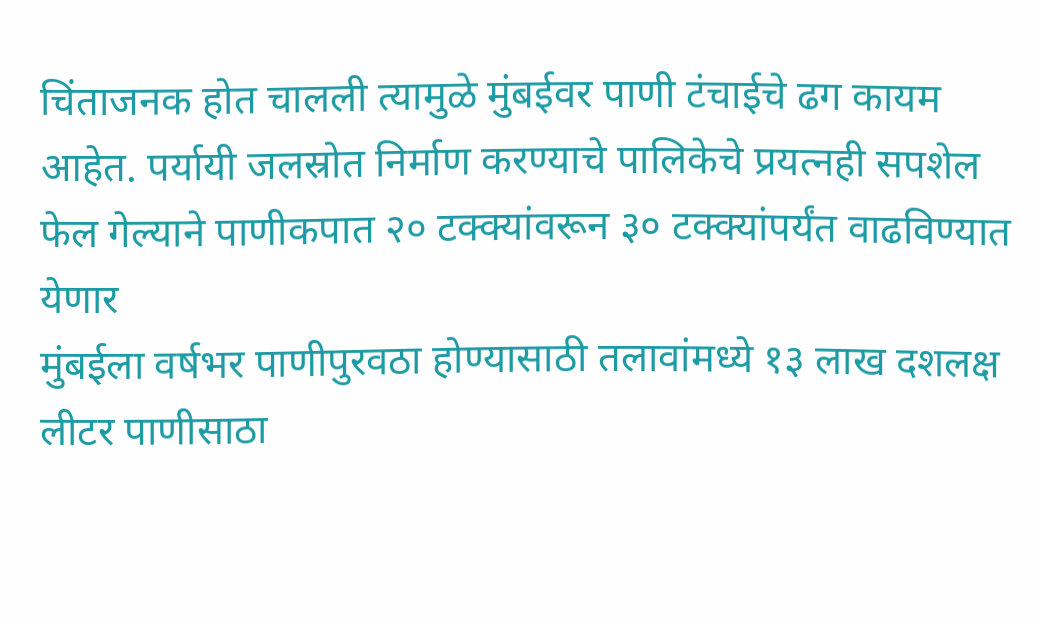चिंताजनक होत चालली त्यामुळे मुंबईवर पाणी टंचाईचे ढग कायम आहेत. पर्यायी जलस्रोत निर्माण करण्याचे पालिकेचे प्रयत्नही सपशेल फेल गेल्याने पाणीकपात २० टक्क्यांवरून ३० टक्क्यांपर्यंत वाढविण्यात येणार
मुंबईला वर्षभर पाणीपुरवठा होण्यासाठी तलावांमध्ये १३ लाख दशलक्ष लीटर पाणीसाठा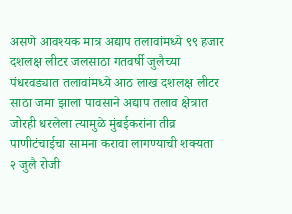असणे आवश्यक मात्र अद्याप तलावांमध्ये ९९ हजार दशलक्ष लीटर जलसाठा गतवर्षी जुलैच्या पंधरवड्यात तलावांमध्ये आठ लाख दशलक्ष लीटर साठा जमा झाला पावसाने अद्याप तलाव क्षेत्रात जोरही धरलेला त्यामुळे मुंबईकरांना तीव्र पाणीटंचाईचा सामना करावा लागण्याची शक्यता
२ जुलै रोजी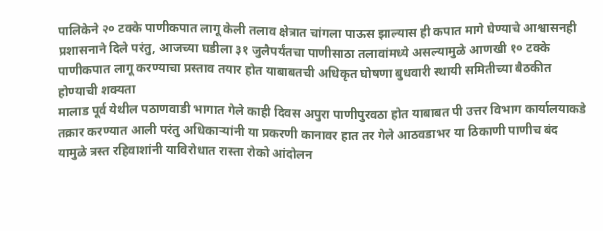पालिकेने २० टक्के पाणीकपात लागू केली तलाव क्षेत्रात चांगला पाऊस झाल्यास ही कपात मागे घेण्याचे आश्वासनही प्रशासनाने दिले परंतु, आजच्या घडीला ३१ जुलैपर्यंतचा पाणीसाठा तलावांमध्ये असल्यामुळे आणखी १० टक्के पाणीकपात लागू करण्याचा प्रस्ताव तयार होत याबाबतची अधिकृत घोषणा बुधवारी स्थायी समितीच्या बैठकीत होण्याची शक्यता
मालाड पूर्व येथील पठाणवाडी भागात गेले काही दिवस अपुरा पाणीपुरवठा होत याबाबत पी उत्तर विभाग कार्यालयाकडे तक्रार करण्यात आली परंतु अधिकाऱ्यांनी या प्रकरणी कानावर हात तर गेले आठवडाभर या ठिकाणी पाणीच बंद यामुळे त्रस्त रहिवाशांनी याविरोधात रास्ता रोको आंदोलन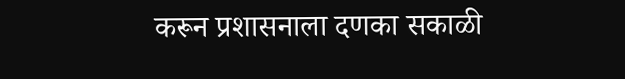करून प्रशासनाला दणका सकाळी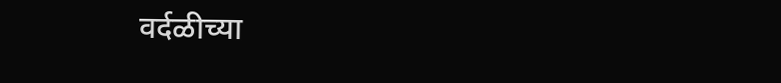वर्दळीच्या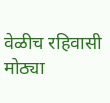वेळीच रहिवासी मोठ्या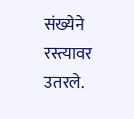संख्येने रस्त्यावर उतरले.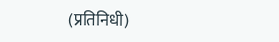(प्रतिनिधी)